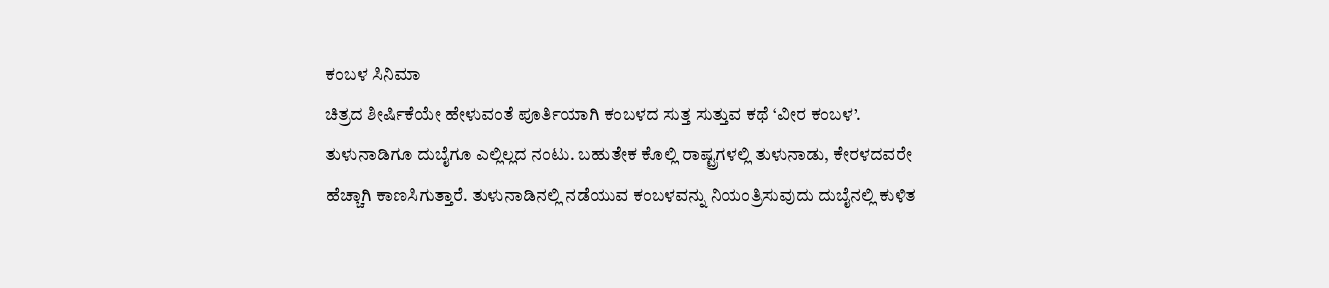ಕಂಬಳ ಸಿನಿಮಾ
ಚಿತ್ರದ ಶೀರ್ಷಿಕೆಯೇ ಹೇಳುವಂತೆ ಪೂರ್ತಿಯಾಗಿ ಕಂಬಳದ ಸುತ್ತ ಸುತ್ತುವ ಕಥೆ ‘ವೀರ ಕಂಬಳ’. ತುಳುನಾಡಿಗೂ ದುಬೈಗೂ ಎಲ್ಲಿಲ್ಲದ ನಂಟು. ಬಹುತೇಕ ಕೊಲ್ಲಿ ರಾಷ್ಟ್ರಗಳಲ್ಲಿ ತುಳುನಾಡು, ಕೇರಳದವರೇ ಹೆಚ್ಚಾಗಿ ಕಾಣಸಿಗುತ್ತಾರೆ. ತುಳುನಾಡಿನಲ್ಲಿ ನಡೆಯುವ ಕಂಬಳವನ್ನು ನಿಯಂತ್ರಿಸುವುದು ದುಬೈನಲ್ಲಿ ಕುಳಿತ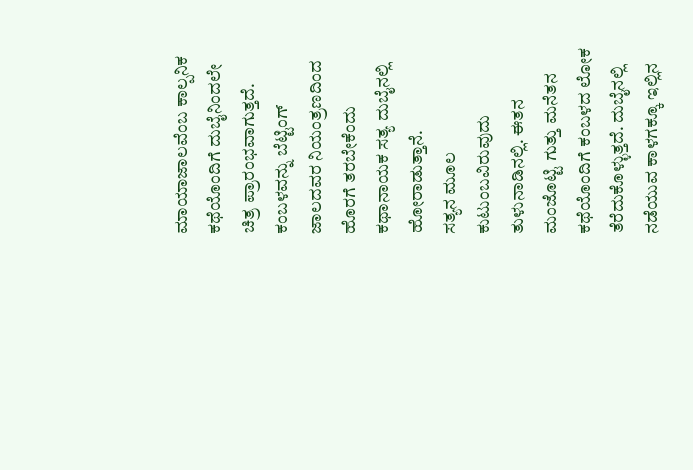ಮಾಯಾಜಾಲವೆಂಬ ಕಾಲ್ಪನಿಕ ಕಥೆಯೊಂದಿಗೆ ದುಬೈನಿಂದಲೇ ಚಿತ್ರ ಪ್ರಾರಂಭವಾಗುತ್ತದೆ. ಕಂಬಳವನ್ನು ಬೆಟ್ಟಿಂಗ್ ಜಾಲದವರ ನಿಯಂತ್ರಣದಿಂದ ಹೊರಗೆ ತರಬೇಕೆಂದು ಕಥಾನಾಯಕ ಸತ್ಯ ದುಬೈನಲ್ಲಿ ಹೋರಾಡುತ್ತಾನೆ.
ಸತ್ಯನ ಮೂಲ ಕುಟುಂಬವಿರುವುದು ತುಳುನಾಡಿನಲ್ಲಿ. ಈತನ ಮಂಜೊಟ್ಟಿ ಗುತ್ತು ಮನೆತನ ಕಥೆಯೊಂದಿಗೆ ಕಂಬಳದ ಲೋಕ ತೆರೆದುಕೊಳ್ಳುತ್ತದೆ. ದುಬೈನಲ್ಲಿ ನಡೆಯುವ ಕಾಳಗಕ್ಕೂ ಇಲ್ಲಿನ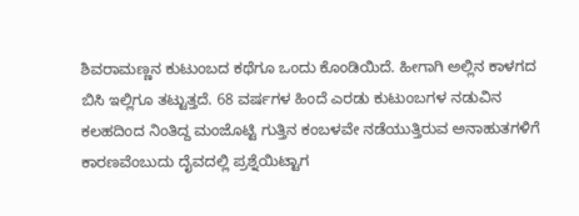ಶಿವರಾಮಣ್ಣನ ಕುಟುಂಬದ ಕಥೆಗೂ ಒಂದು ಕೊಂಡಿಯಿದೆ. ಹೀಗಾಗಿ ಅಲ್ಲಿನ ಕಾಳಗದ ಬಿಸಿ ಇಲ್ಲಿಗೂ ತಟ್ಟುತ್ತದೆ. 68 ವರ್ಷಗಳ ಹಿಂದೆ ಎರಡು ಕುಟುಂಬಗಳ ನಡುವಿನ ಕಲಹದಿಂದ ನಿಂತಿದ್ದ ಮಂಜೊಟ್ಟಿ ಗುತ್ತಿನ ಕಂಬಳವೇ ನಡೆಯುತ್ತಿರುವ ಅನಾಹುತಗಳಿಗೆ ಕಾರಣವೆಂಬುದು ದೈವದಲ್ಲಿ ಪ್ರಶ್ನೆಯಿಟ್ಟಾಗ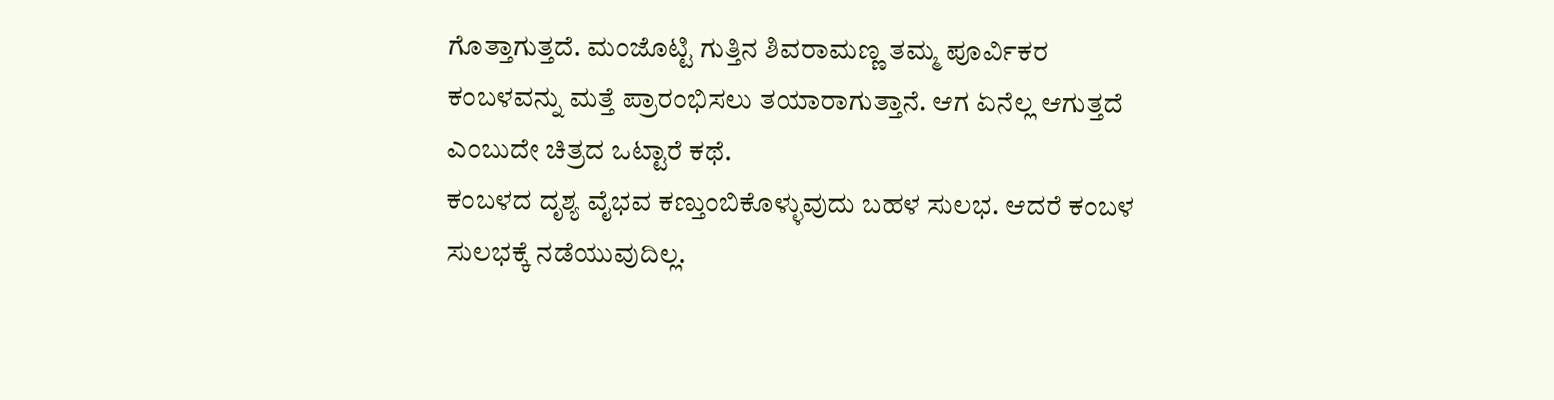ಗೊತ್ತಾಗುತ್ತದೆ. ಮಂಜೊಟ್ಟಿ ಗುತ್ತಿನ ಶಿವರಾಮಣ್ಣ ತಮ್ಮ ಪೂರ್ವಿಕರ ಕಂಬಳವನ್ನು ಮತ್ತೆ ಪ್ರಾರಂಭಿಸಲು ತಯಾರಾಗುತ್ತಾನೆ. ಆಗ ಏನೆಲ್ಲ ಆಗುತ್ತದೆ ಎಂಬುದೇ ಚಿತ್ರದ ಒಟ್ಟಾರೆ ಕಥೆ.
ಕಂಬಳದ ದೃಶ್ಯ ವೈಭವ ಕಣ್ತುಂಬಿಕೊಳ್ಳುವುದು ಬಹಳ ಸುಲಭ. ಆದರೆ ಕಂಬಳ ಸುಲಭಕ್ಕೆ ನಡೆಯುವುದಿಲ್ಲ.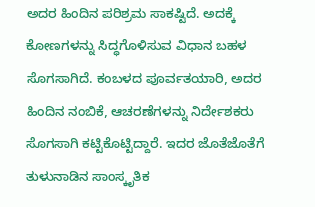ಅದರ ಹಿಂದಿನ ಪರಿಶ್ರಮ ಸಾಕಷ್ಟಿದೆ. ಅದಕ್ಕೆ ಕೋಣಗಳನ್ನು ಸಿದ್ಧಗೊಳಿಸುವ ವಿಧಾನ ಬಹಳ ಸೊಗಸಾಗಿದೆ. ಕಂಬಳದ ಪೂರ್ವತಯಾರಿ, ಅದರ ಹಿಂದಿನ ನಂಬಿಕೆ, ಆಚರಣೆಗಳನ್ನು ನಿರ್ದೇಶಕರು ಸೊಗಸಾಗಿ ಕಟ್ಟಿಕೊಟ್ಟಿದ್ದಾರೆ. ಇದರ ಜೊತೆಜೊತೆಗೆ ತುಳುನಾಡಿನ ಸಾಂಸ್ಕೃತಿಕ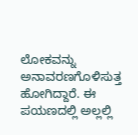ಲೋಕವನ್ನು ಅನಾವರಣಗೊಳಿಸುತ್ತ ಹೋಗಿದ್ದಾರೆ. ಈ ಪಯಣದಲ್ಲಿ ಅಲ್ಲಲ್ಲಿ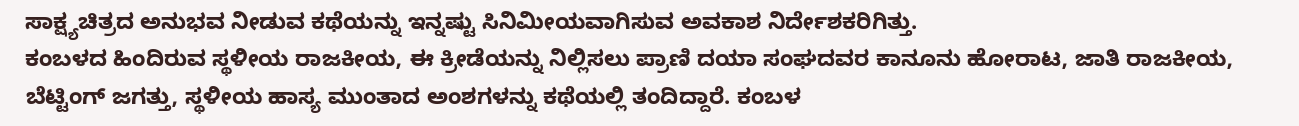ಸಾಕ್ಷ್ಯಚಿತ್ರದ ಅನುಭವ ನೀಡುವ ಕಥೆಯನ್ನು ಇನ್ನಷ್ಟು ಸಿನಿಮೀಯವಾಗಿಸುವ ಅವಕಾಶ ನಿರ್ದೇಶಕರಿಗಿತ್ತು.
ಕಂಬಳದ ಹಿಂದಿರುವ ಸ್ಥಳೀಯ ರಾಜಕೀಯ, ಈ ಕ್ರೀಡೆಯನ್ನು ನಿಲ್ಲಿಸಲು ಪ್ರಾಣಿ ದಯಾ ಸಂಘದವರ ಕಾನೂನು ಹೋರಾಟ, ಜಾತಿ ರಾಜಕೀಯ, ಬೆಟ್ಟಿಂಗ್ ಜಗತ್ತು, ಸ್ಥಳೀಯ ಹಾಸ್ಯ ಮುಂತಾದ ಅಂಶಗಳನ್ನು ಕಥೆಯಲ್ಲಿ ತಂದಿದ್ದಾರೆ. ಕಂಬಳ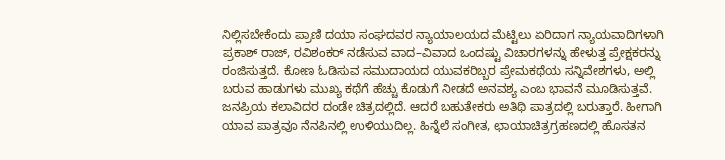ನಿಲ್ಲಿಸಬೇಕೆಂದು ಪ್ರಾಣಿ ದಯಾ ಸಂಘದವರ ನ್ಯಾಯಾಲಯದ ಮೆಟ್ಟಿಲು ಏರಿದಾಗ ನ್ಯಾಯವಾದಿಗಳಾಗಿ ಪ್ರಕಾಶ್ ರಾಜ್, ರವಿಶಂಕರ್ ನಡೆಸುವ ವಾದ–ವಿವಾದ ಒಂದಷ್ಟು ವಿಚಾರಗಳನ್ನು ಹೇಳುತ್ತ ಪ್ರೇಕ್ಷಕರನ್ನು ರಂಜಿಸುತ್ತದೆ. ಕೋಣ ಓಡಿಸುವ ಸಮುದಾಯದ ಯುವಕರಿಬ್ಬರ ಪ್ರೇಮಕಥೆಯ ಸನ್ನಿವೇಶಗಳು, ಅಲ್ಲಿ ಬರುವ ಹಾಡುಗಳು ಮುಖ್ಯ ಕಥೆಗೆ ಹೆಚ್ಚು ಕೊಡುಗೆ ನೀಡದೆ ಅನವಶ್ಯ ಎಂಬ ಭಾವನೆ ಮೂಡಿಸುತ್ತವೆ.
ಜನಪ್ರಿಯ ಕಲಾವಿದರ ದಂಡೇ ಚಿತ್ರದಲ್ಲಿದೆ. ಆದರೆ ಬಹುತೇಕರು ಅತಿಥಿ ಪಾತ್ರದಲ್ಲಿ ಬರುತ್ತಾರೆ. ಹೀಗಾಗಿ ಯಾವ ಪಾತ್ರವೂ ನೆನಪಿನಲ್ಲಿ ಉಳಿಯುದಿಲ್ಲ. ಹಿನ್ನೆಲೆ ಸಂಗೀತ, ಛಾಯಾಚಿತ್ರಗ್ರಹಣದಲ್ಲಿ ಹೊಸತನ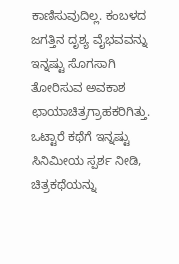ಕಾಣಿಸುವುದಿಲ್ಲ. ಕಂಬಳದ ಜಗತ್ತಿನ ದೃಶ್ಯ ವೈಭವವನ್ನು ಇನ್ನಷ್ಟು ಸೊಗಸಾಗಿ ತೋರಿಸುವ ಅವಕಾಶ ಛಾಯಾಚಿತ್ರಗ್ರಾಹಕರಿಗಿತ್ತು. ಒಟ್ಟಾರೆ ಕಥೆಗೆ ಇನ್ನಷ್ಟು ಸಿನಿಮೀಯ ಸ್ಪರ್ಶ ನೀಡಿ, ಚಿತ್ರಕಥೆಯನ್ನು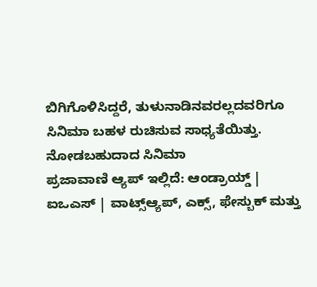ಬಿಗಿಗೊಳಿಸಿದ್ದರೆ, ತುಳುನಾಡಿನವರಲ್ಲದವರಿಗೂ ಸಿನಿಮಾ ಬಹಳ ರುಚಿಸುವ ಸಾಧ್ಯತೆಯಿತ್ತು.
ನೋಡಬಹುದಾದ ಸಿನಿಮಾ
ಪ್ರಜಾವಾಣಿ ಆ್ಯಪ್ ಇಲ್ಲಿದೆ: ಆಂಡ್ರಾಯ್ಡ್ | ಐಒಎಸ್ | ವಾಟ್ಸ್ಆ್ಯಪ್, ಎಕ್ಸ್, ಫೇಸ್ಬುಕ್ ಮತ್ತು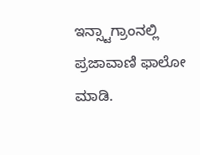ಇನ್ಸ್ಟಾಗ್ರಾಂನಲ್ಲಿ ಪ್ರಜಾವಾಣಿ ಫಾಲೋ ಮಾಡಿ.